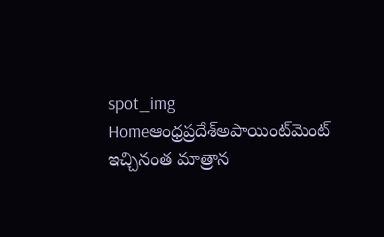spot_img
Homeఆంధ్రప్రదేశ్‌అపాయింట్‌మెంట్‌ ఇచ్చినంత మాత్రాన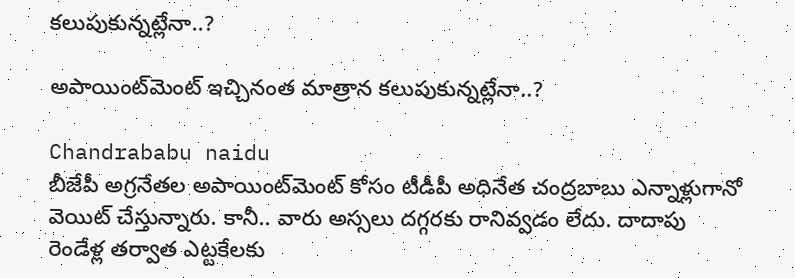కలుపుకున్నట్లేనా..?

అపాయింట్‌మెంట్‌ ఇచ్చినంత మాత్రాన కలుపుకున్నట్లేనా..?

Chandrababu naidu
బీజేపీ అగ్రనేతల అపాయింట్‌మెంట్‌ కోసం టీడీపీ అధినేత చంద్రబాబు ఎన్నాళ్లుగానో వెయిట్‌ చేస్తున్నారు. కానీ.. వారు అస్సలు దగ్గరకు రానివ్వడం లేదు. దాదాపు రెండేళ్ల తర్వాత ఎట్టకేలకు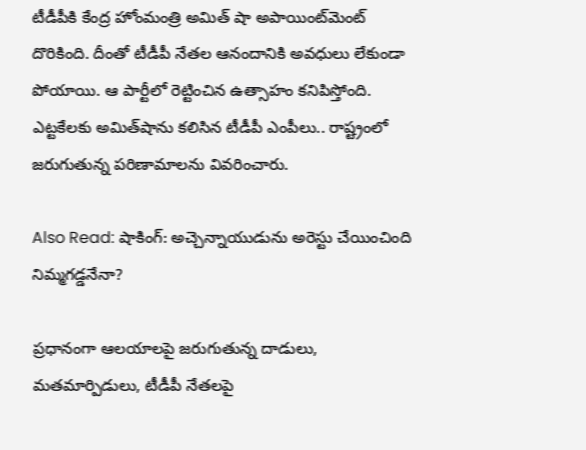టీడీపీకి కేంద్ర హోంమంత్రి అమిత్‌ షా అపాయింట్‌మెంట్‌ దొరికింది. దీంతో టీడీపీ నేతల ఆనందానికి అవధులు లేకుండా పోయాయి. ఆ పార్టీలో రెట్టించిన ఉత్సాహం కనిపిస్తోంది. ఎట్టకేలకు అమిత్‌షాను కలిసిన టీడీపీ ఎంపీలు.. రాష్ట్రంలో జరుగుతున్న పరిణామాలను వివరించారు.

Also Read: షాకింగ్: అచ్చెన్నాయుడును అరెస్టు చేయించింది నిమ్మగడ్డనేనా?

ప్రధానంగా ఆలయాలపై జరుగుతున్న దాడులు, మతమార్పిడులు, టీడీపీ నేతలపై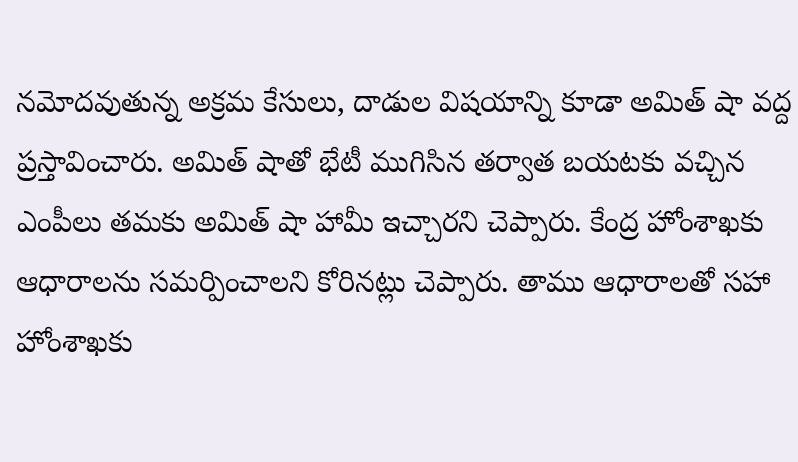నమోదవుతున్న అక్రమ కేసులు, దాడుల విషయాన్ని కూడా అమిత్ షా వద్ద ప్రస్తావించారు. అమిత్ షాతో భేటీ ముగిసిన తర్వాత బయటకు వచ్చిన ఎంపీలు తమకు అమిత్ షా హామీ ఇచ్చారని చెప్పారు. కేంద్ర హోంశాఖకు ఆధారాలను సమర్పించాలని కోరినట్లు చెప్పారు. తాము ఆధారాలతో సహా హోంశాఖకు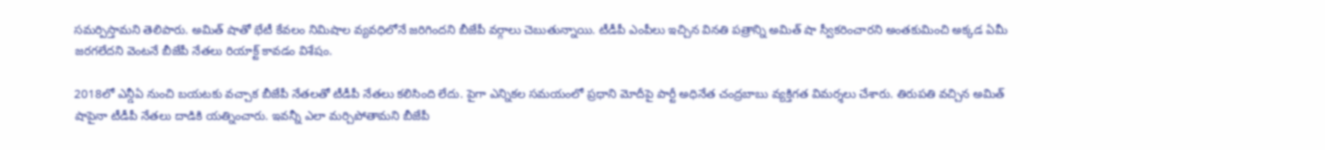సమర్పిస్తామని తెలిపారు. అమిత్ షాతో భేటీ కేవలం నిమిషాల వ్యవధిలోనే జరిగిందని బీజేపీ వర్గాలు చెబుతున్నాయి. టీడీపీ ఎంపీలు ఇచ్చిన వినతి పత్రాన్ని అమిత్ షా స్వీకరించారని అంతకుమించి అక్కడ ఏమీ జరగలేదని వెంటనే బీజేపీ నేతలు రియాక్ట్ కావడం విశేషం.

2018లో ఎన్డీఏ నుంచి బయటకు వచ్చాక బీజేపీ నేతలతో టీడీపీ నేతలు కలిసింది లేదు. పైగా ఎన్నికల సమయంలో ప్రధాని మోదీపై పార్టీ అధినేత చంద్రబాబు వ్యక్తిగత విమర్శలు చేశారు. తిరుపతి వచ్చిన అమిత్ షాపైనా టీడీపీ నేతలు దాడికి యత్నించారు. ఇవన్నీ ఎలా మర్చిపోతామని బీజేపీ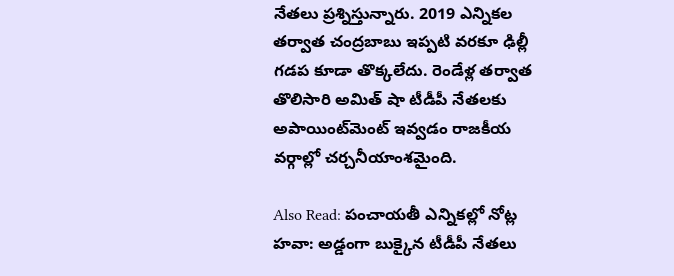నేతలు ప్రశ్నిస్తున్నారు. 2019 ఎన్నికల తర్వాత చంద్రబాబు ఇప్పటి వరకూ ఢిల్లీ గడప కూడా తొక్కలేదు. రెండేళ్ల తర్వాత తొలిసారి అమిత్ షా టీడీపీ నేతలకు అపాయింట్‌మెంట్ ఇవ్వడం రాజకీయ వర్గాల్లో చర్చనీయాంశమైంది.

Also Read: పంచాయతీ ఎన్నికల్లో నోట్ల హవా: అడ్డంగా బుక్కైన టీడీపీ నేతలు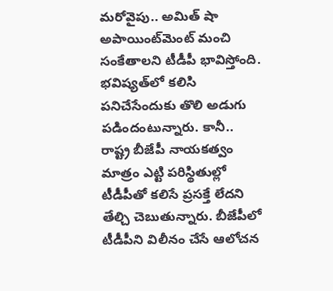మరోవైపు.. అమిత్ షా అపాయింట్‌మెంట్ మంచి సంకేతాలని టీడీపీ భావిస్తోంది. భవిష్యత్‌లో కలిసి పనిచేసేందుకు తొలి అడుగు పడిందంటున్నారు. కానీ.. రాష్ట్ర బీజేపీ నాయకత్వం మాత్రం ఎట్టి పరిస్థితుల్లో టీడీపీతో కలిసే ప్రసక్తే లేదని తేల్చి చెబుతున్నారు. బీజేపీలో టీడీపీని విలీనం చేసే ఆలోచన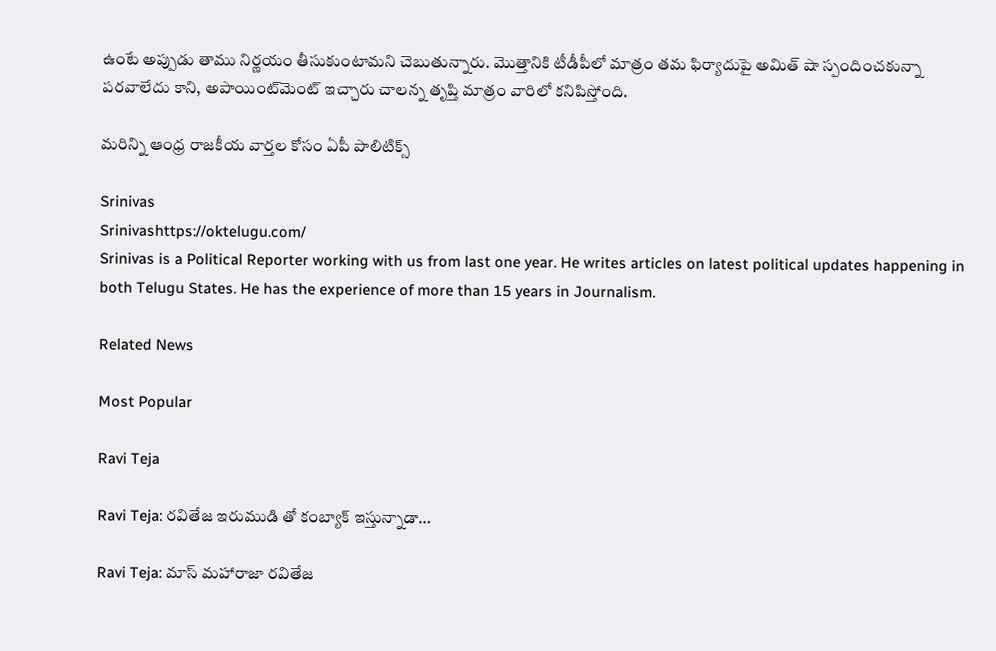ఉంటే అప్పుడు తాము నిర్ణయం తీసుకుంటామని చెబుతున్నారు. మొత్తానికి టీడీపీలో మాత్రం తమ ఫిర్యాదుపై అమిత్ షా స్పందించకున్నా పరవాలేదు కాని, అపాయింట్‌మెంట్ ఇచ్చారు చాలన్న తృప్తి మాత్రం వారిలో కనిపిస్తోంది.

మరిన్ని ఆంధ్ర రాజకీయ వార్తల కోసం ఏపీ పాలిటిక్స్

Srinivas
Srinivashttps://oktelugu.com/
Srinivas is a Political Reporter working with us from last one year. He writes articles on latest political updates happening in both Telugu States. He has the experience of more than 15 years in Journalism.

Related News

Most Popular

Ravi Teja

Ravi Teja: రవితేజ ఇరుముడి తో కంబ్యాక్ ఇస్తున్నాడా…

Ravi Teja: మాస్ మహారాజా రవితేజ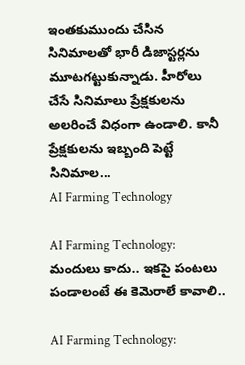ఇంతకుముందు చేసిన సినిమాలతో భారీ డిజాస్టర్లను మూటగట్టుకున్నాడు. హీరోలు చేసే సినిమాలు ప్రేక్షకులను అలరించే విధంగా ఉండాలి. కానీ ప్రేక్షకులను ఇబ్బంది పెట్టే సినిమాల...
AI Farming Technology

AI Farming Technology: మందులు కాదు.. ఇకపై పంటలు పండాలంటే ఈ కెమెరాలే కావాలి..

AI Farming Technology: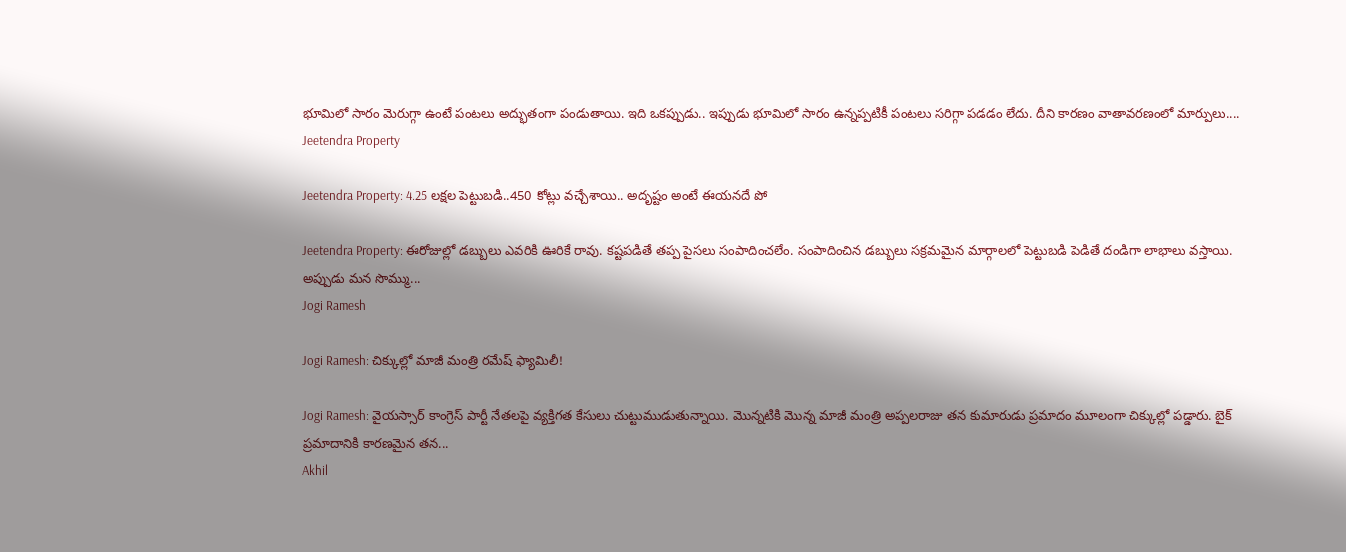భూమిలో సారం మెరుగ్గా ఉంటే పంటలు అద్భుతంగా పండుతాయి. ఇది ఒకప్పుడు.. ఇప్పుడు భూమిలో సారం ఉన్నప్పటికీ పంటలు సరిగ్గా పడడం లేదు. దీని కారణం వాతావరణంలో మార్పులు....
Jeetendra Property

Jeetendra Property: 4.25 లక్షల పెట్టుబడి..450 కోట్లు వచ్చేశాయి.. అదృష్టం అంటే ఈయనదే పో

Jeetendra Property: ఈరోజుల్లో డబ్బులు ఎవరికి ఊరికే రావు. కష్టపడితే తప్ప పైసలు సంపాదించలేం. సంపాదించిన డబ్బులు సక్రమమైన మార్గాలలో పెట్టుబడి పెడితే దండిగా లాభాలు వస్తాయి. అప్పుడు మన సొమ్ము...
Jogi Ramesh

Jogi Ramesh: చిక్కుల్లో మాజీ మంత్రి రమేష్ ఫ్యామిలీ!

Jogi Ramesh: వైయస్సార్ కాంగ్రెస్ పార్టీ నేతలపై వ్యక్తిగత కేసులు చుట్టుముడుతున్నాయి. మొన్నటికి మొన్న మాజీ మంత్రి అప్పలరాజు తన కుమారుడు ప్రమాదం మూలంగా చిక్కుల్లో పడ్డారు. బైక్ ప్రమాదానికి కారణమైన తన...
Akhil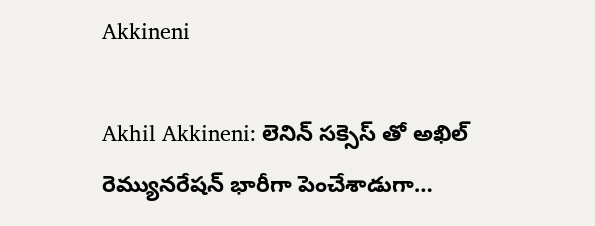Akkineni

Akhil Akkineni: లెనిన్ సక్సెస్ తో అఖిల్ రెమ్యునరేషన్ భారీగా పెంచేశాడుగా…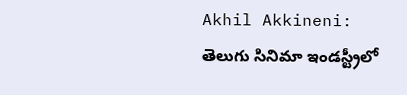Akhil Akkineni: తెలుగు సినిమా ఇండస్ట్రీలో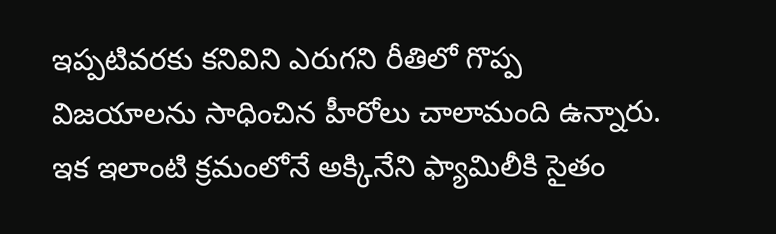ఇప్పటివరకు కనివిని ఎరుగని రీతిలో గొప్ప విజయాలను సాధించిన హీరోలు చాలామంది ఉన్నారు. ఇక ఇలాంటి క్రమంలోనే అక్కినేని ఫ్యామిలీకి సైతం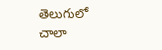తెలుగులో చాలా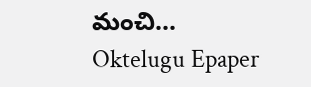మంచి...
Oktelugu Epaper